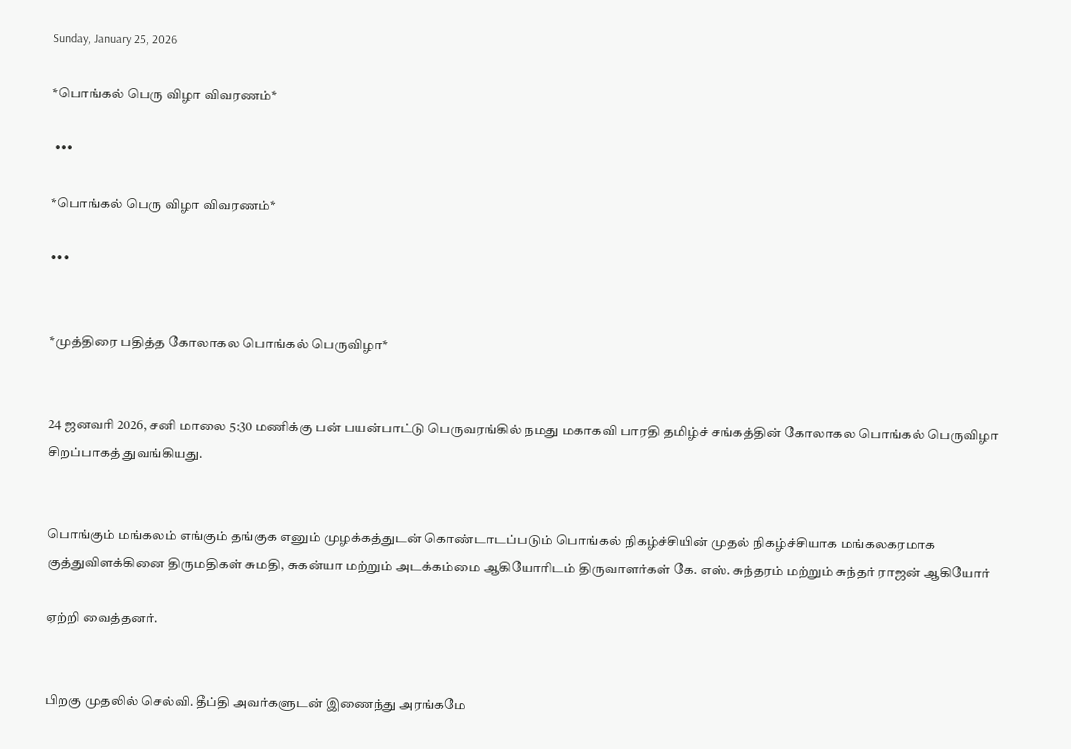Sunday, January 25, 2026

*பொங்கல் பெரு விழா விவரணம்*

 •••

*பொங்கல் பெரு விழா விவரணம்*

•••


*முத்திரை பதித்த கோலாகல பொங்கல் பெருவிழா*


24 ஜனவரி 2026, சனி மாலை 5:30 மணிக்கு பன் பயன்பாட்டு பெருவரங்கில் நமது மகாகவி பாரதி தமிழ்ச் சங்கத்தின் கோலாகல பொங்கல் பெருவிழா சிறப்பாகத் துவங்கியது.


பொங்கும் மங்கலம் எங்கும் தங்குக எனும் முழக்கத்துடன் கொண்டாடப்படும் பொங்கல் நிகழ்ச்சியின் முதல் நிகழ்ச்சியாக மங்கலகரமாக குத்துவிளக்கினை திருமதிகள் சுமதி, சுகன்யா மற்றும் அடக்கம்மை ஆகியோரிடம் திருவாளர்கள் கே. எஸ். சுந்தரம் மற்றும் சுந்தர் ராஜன் ஆகியோர்

ஏற்றி வைத்தனர்.


பிறகு முதலில் செல்வி. தீப்தி அவர்களுடன் இணைந்து அரங்கமே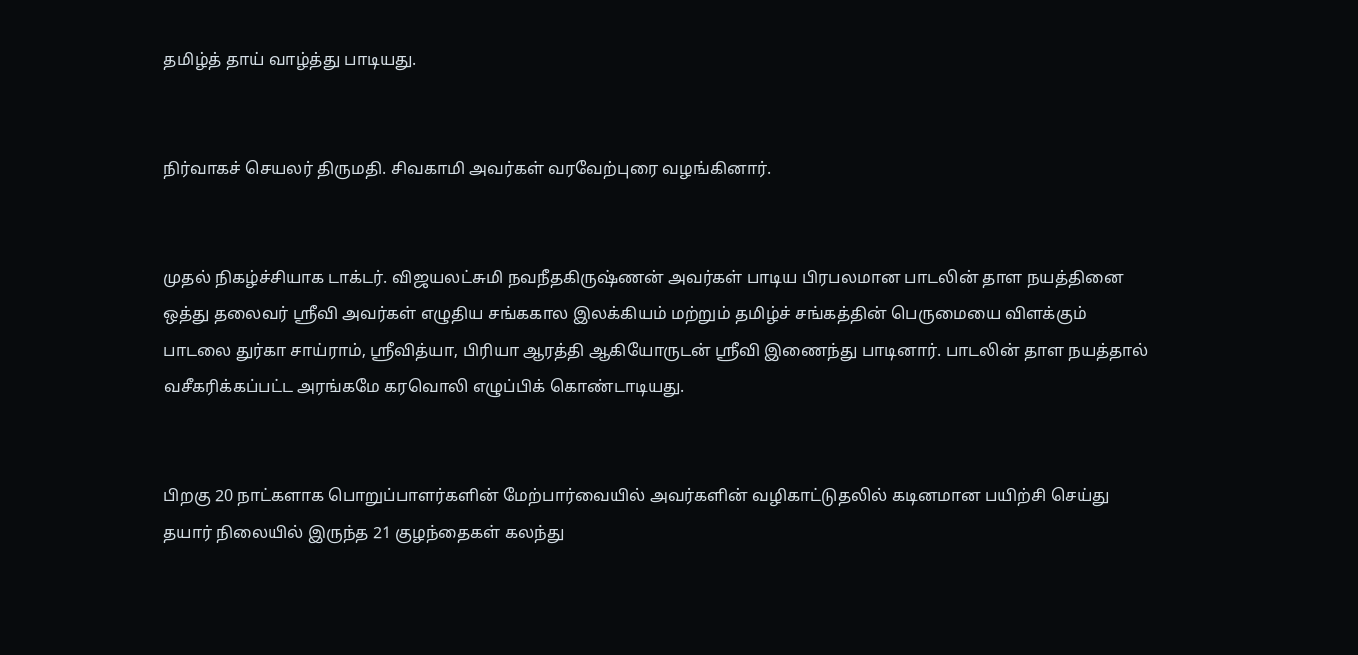தமிழ்த் தாய் வாழ்த்து பாடியது.


நிர்வாகச் செயலர் திருமதி. சிவகாமி அவர்கள் வரவேற்புரை வழங்கினார்.


முதல் நிகழ்ச்சியாக டாக்டர். விஜயலட்சுமி நவநீதகிருஷ்ணன் அவர்கள் பாடிய பிரபலமான பாடலின் தாள நயத்தினை ஒத்து தலைவர் ஸ்ரீவி அவர்கள் எழுதிய சங்ககால இலக்கியம் மற்றும் தமிழ்ச் சங்கத்தின் பெருமையை விளக்கும் பாடலை துர்கா சாய்ராம், ஸ்ரீவித்யா, பிரியா ஆரத்தி ஆகியோருடன் ஸ்ரீவி இணைந்து பாடினார். பாடலின் தாள நயத்தால் வசீகரிக்கப்பட்ட அரங்கமே கரவொலி எழுப்பிக் கொண்டாடியது.


பிறகு 20 நாட்களாக பொறுப்பாளர்களின் மேற்பார்வையில் அவர்களின் வழிகாட்டுதலில் கடினமான பயிற்சி செய்து தயார் நிலையில் இருந்த 21 குழந்தைகள் கலந்து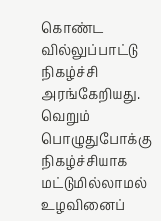கொண்ட வில்லுப்பாட்டு நிகழ்ச்சி அரங்கேறியது. வெறும் பொழுதுபோக்கு நிகழ்ச்சியாக மட்டுமில்லாமல் உழவினைப்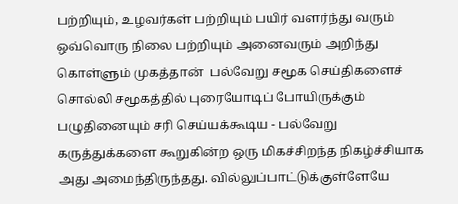பற்றியும், உழவர்கள் பற்றியும் பயிர் வளர்ந்து வரும் ஒவ்வொரு நிலை பற்றியும் அனைவரும் அறிந்து கொள்ளும் முகத்தான்  பல்வேறு சமூக செய்திகளைச் சொல்லி சமூகத்தில் புரையோடிப் போயிருக்கும் பழுதினையும் சரி செய்யக்கூடிய - பல்வேறு கருத்துக்களை கூறுகின்ற ஒரு மிகச்சிறந்த நிகழ்ச்சியாக அது அமைந்திருந்தது. வில்லுப்பாட்டுக்குள்ளேயே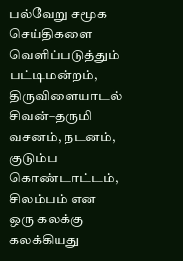பல்வேறு சமூக செய்திகளை வெளிப்படுத்தும் பட்டிமன்றம், திருவிளையாடல் சிவன்–தருமி வசனம், நடனம், குடும்ப கொண்டாட்டம், சிலம்பம் என ஒரு கலக்கு கலக்கியது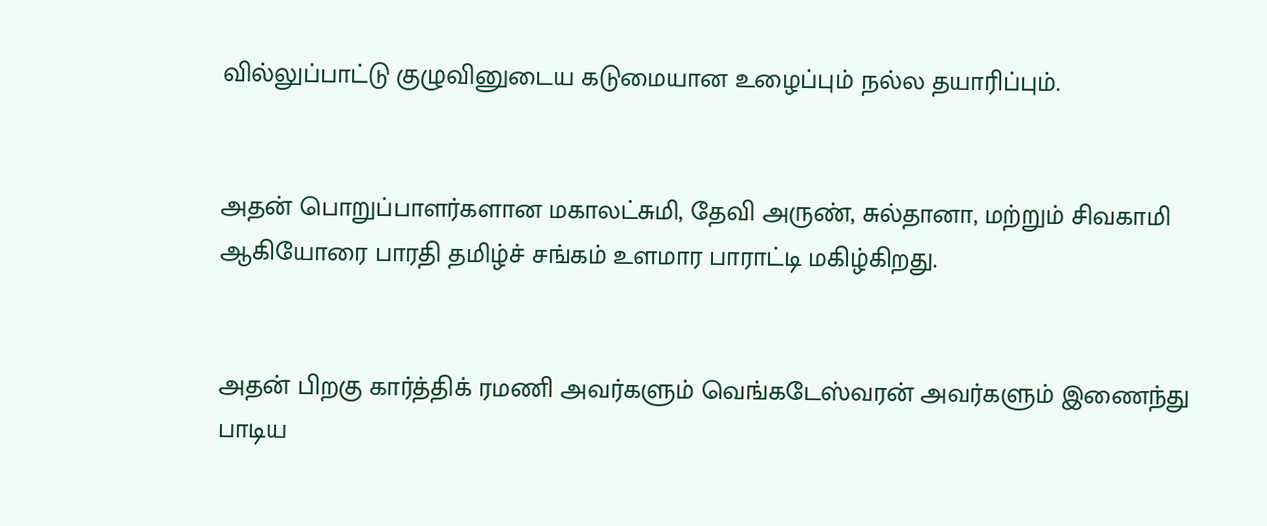வில்லுப்பாட்டு குழுவினுடைய கடுமையான உழைப்பும் நல்ல தயாரிப்பும்.


அதன் பொறுப்பாளர்களான மகாலட்சுமி, தேவி அருண், சுல்தானா, மற்றும் சிவகாமி ஆகியோரை பாரதி தமிழ்ச் சங்கம் உளமார பாராட்டி மகிழ்கிறது.


அதன் பிறகு கார்த்திக் ரமணி அவர்களும் வெங்கடேஸ்வரன் அவர்களும் இணைந்து பாடிய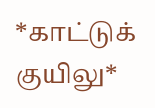*காட்டுக் குயிலு*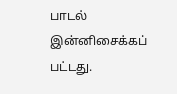பாடல் இன்னிசைக்கப் பட்டது.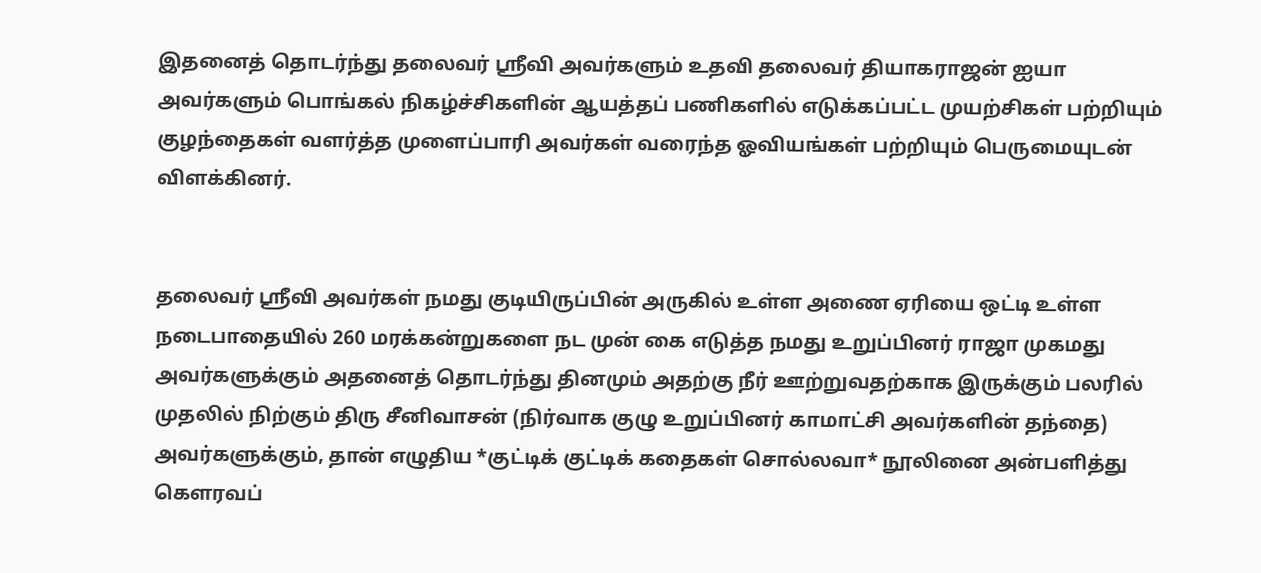இதனைத் தொடர்ந்து தலைவர் ஸ்ரீவி அவர்களும் உதவி தலைவர் தியாகராஜன் ஐயா அவர்களும் பொங்கல் நிகழ்ச்சிகளின் ஆயத்தப் பணிகளில் எடுக்கப்பட்ட முயற்சிகள் பற்றியும் குழந்தைகள் வளர்த்த முளைப்பாரி அவர்கள் வரைந்த ஓவியங்கள் பற்றியும் பெருமையுடன் விளக்கினர்.


தலைவர் ஸ்ரீவி அவர்கள் நமது குடியிருப்பின் அருகில் உள்ள அணை ஏரியை ஒட்டி உள்ள நடைபாதையில் 260 மரக்கன்றுகளை நட முன் கை எடுத்த நமது உறுப்பினர் ராஜா முகமது அவர்களுக்கும் அதனைத் தொடர்ந்து தினமும் அதற்கு நீர் ஊற்றுவதற்காக இருக்கும் பலரில் முதலில் நிற்கும் திரு சீனிவாசன் (நிர்வாக குழு உறுப்பினர் காமாட்சி அவர்களின் தந்தை) அவர்களுக்கும், தான் எழுதிய *குட்டிக் குட்டிக் கதைகள் சொல்லவா* நூலினை அன்பளித்து கௌரவப்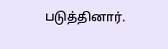படுத்தினார்.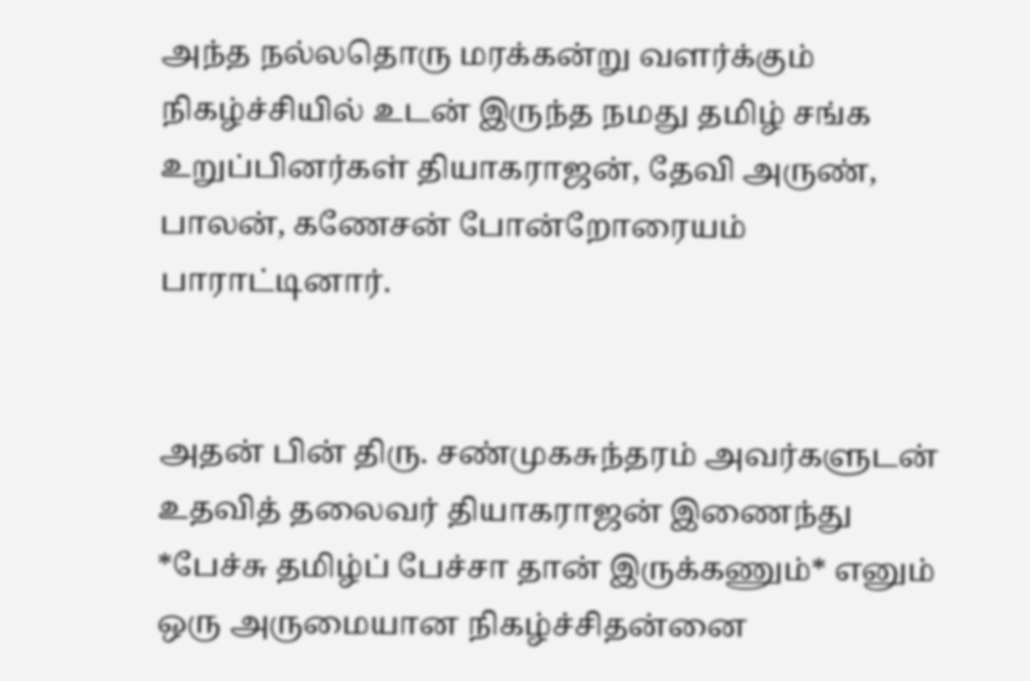அந்த நல்லதொரு மரக்கன்று வளர்க்கும் நிகழ்ச்சியில் உடன் இருந்த நமது தமிழ் சங்க உறுப்பினர்கள் தியாகராஜன், தேவி அருண், பாலன், கணேசன் போன்றோரையம் பாராட்டினார்.


அதன் பின் திரு. சண்முகசுந்தரம் அவர்களுடன் உதவித் தலைவர் தியாகராஜன் இணைந்து *பேச்சு தமிழ்ப் பேச்சா தான் இருக்கணும்* எனும் ஒரு அருமையான நிகழ்ச்சிதன்னை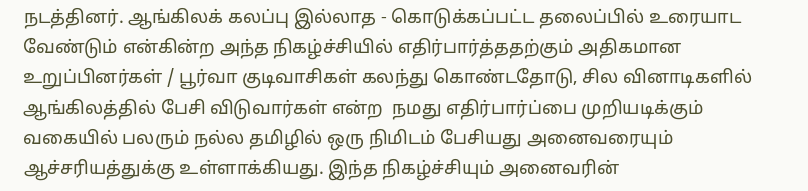நடத்தினர். ஆங்கிலக் கலப்பு இல்லாத - கொடுக்கப்பட்ட தலைப்பில் உரையாட வேண்டும் என்கின்ற அந்த நிகழ்ச்சியில் எதிர்பார்த்ததற்கும் அதிகமான உறுப்பினர்கள் / பூர்வா குடிவாசிகள் கலந்து கொண்டதோடு, சில வினாடிகளில் ஆங்கிலத்தில் பேசி விடுவார்கள் என்ற  நமது எதிர்பார்ப்பை முறியடிக்கும் வகையில் பலரும் நல்ல தமிழில் ஒரு நிமிடம் பேசியது அனைவரையும் ஆச்சரியத்துக்கு உள்ளாக்கியது. இந்த நிகழ்ச்சியும் அனைவரின்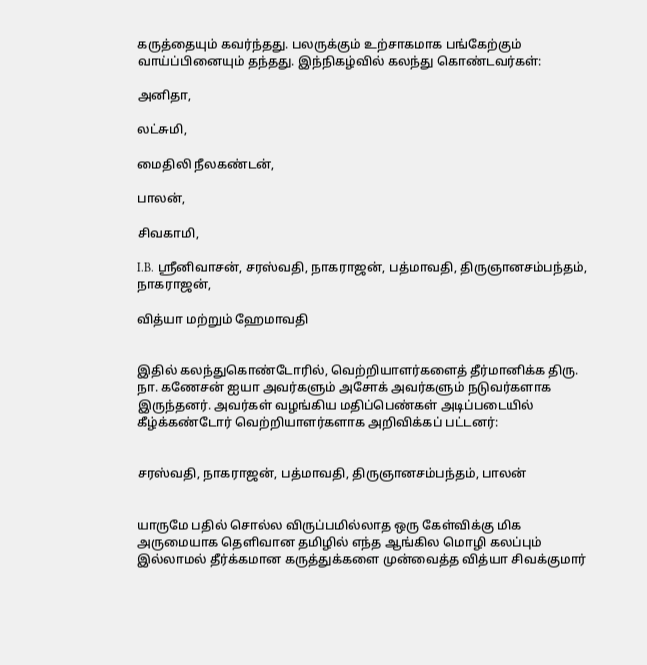கருத்தையும் கவர்ந்தது. பலருக்கும் உற்சாகமாக பங்கேற்கும் வாய்ப்பினையும் தந்தது. இந்நிகழ்வில் கலந்து கொண்டவர்கள்:

அனிதா,

லட்சுமி,

மைதிலி நீலகண்டன்,

பாலன்,

சிவகாமி,

I.B. ஸ்ரீனிவாசன், சரஸ்வதி, நாகராஜன், பத்மாவதி, திருஞானசம்பந்தம், நாகராஜன்,

வித்யா மற்றும் ஹேமாவதி


இதில் கலந்துகொண்டோரில், வெற்றியாளர்களைத் தீர்மானிக்க திரு. நா. கணேசன் ஐயா அவர்களும் அசோக் அவர்களும் நடுவர்களாக இருந்தனர். அவர்கள் வழங்கிய மதிப்பெண்கள் அடிப்படையில் கீழ்க்கண்டோர் வெற்றியாளர்களாக அறிவிக்கப் பட்டனர்:


சரஸ்வதி, நாகராஜன், பத்மாவதி, திருஞானசம்பந்தம், பாலன்


யாருமே பதில் சொல்ல விருப்பமில்லாத ஒரு கேள்விக்கு மிக அருமையாக தெளிவான தமிழில் எந்த ஆங்கில மொழி கலப்பும் இல்லாமல் தீர்க்கமான கருத்துக்களை முன்வைத்த வித்யா சிவக்குமார்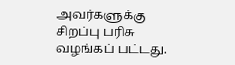அவர்களுக்கு சிறப்பு பரிசு வழங்கப் பட்டது.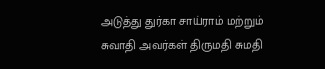அடுத்து துர்கா சாய்ராம் மற்றும் சுவாதி அவர்கள் திருமதி சுமதி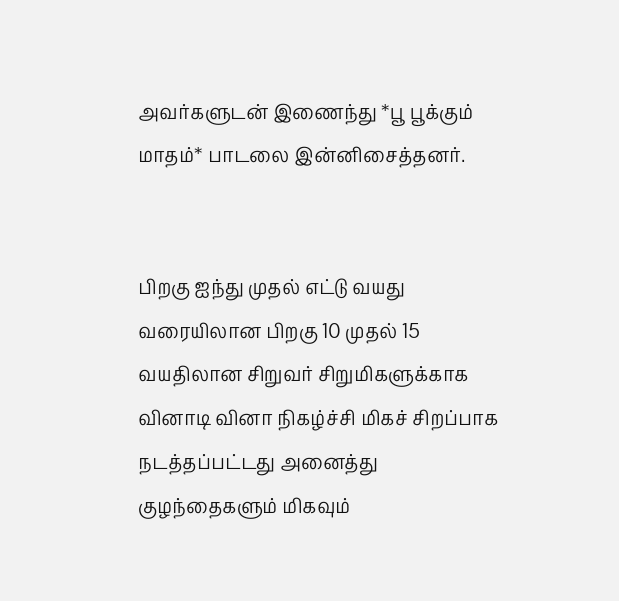அவர்களுடன் இணைந்து *பூ பூக்கும் மாதம்* பாடலை இன்னிசைத்தனர்.


பிறகு ஐந்து முதல் எட்டு வயது வரையிலான பிறகு 10 முதல் 15 வயதிலான சிறுவர் சிறுமிகளுக்காக வினாடி வினா நிகழ்ச்சி மிகச் சிறப்பாக நடத்தப்பட்டது அனைத்து குழந்தைகளும் மிகவும்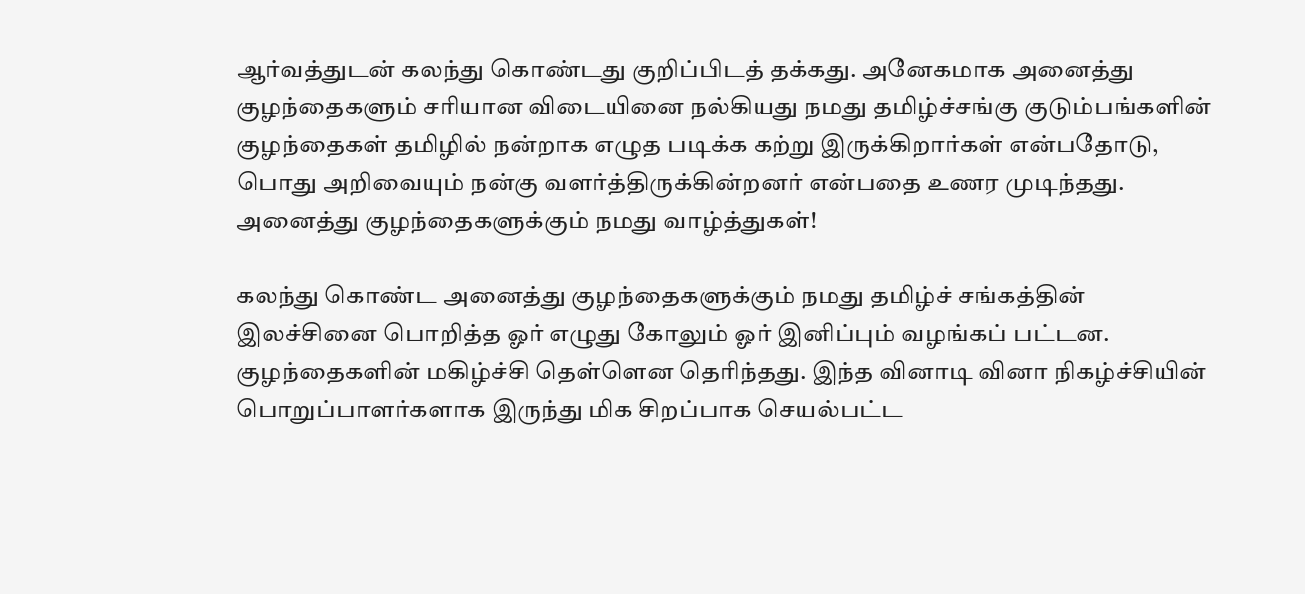ஆர்வத்துடன் கலந்து கொண்டது குறிப்பிடத் தக்கது. அனேகமாக அனைத்து குழந்தைகளும் சரியான விடையினை நல்கியது நமது தமிழ்ச்சங்கு குடும்பங்களின் குழந்தைகள் தமிழில் நன்றாக எழுத படிக்க கற்று இருக்கிறார்கள் என்பதோடு, பொது அறிவையும் நன்கு வளர்த்திருக்கின்றனர் என்பதை உணர முடிந்தது. அனைத்து குழந்தைகளுக்கும் நமது வாழ்த்துகள்!

கலந்து கொண்ட அனைத்து குழந்தைகளுக்கும் நமது தமிழ்ச் சங்கத்தின் இலச்சினை பொறித்த ஓர் எழுது கோலும் ஓர் இனிப்பும் வழங்கப் பட்டன. குழந்தைகளின் மகிழ்ச்சி தெள்ளென தெரிந்தது. இந்த வினாடி வினா நிகழ்ச்சியின் பொறுப்பாளர்களாக இருந்து மிக சிறப்பாக செயல்பட்ட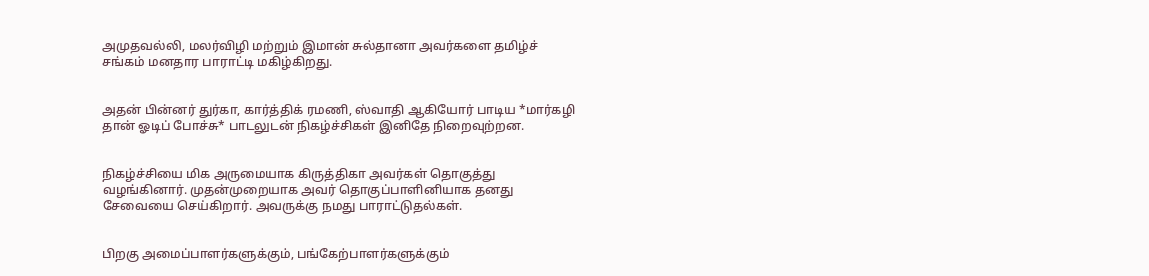அமுதவல்லி, மலர்விழி மற்றும் இமான் சுல்தானா அவர்களை தமிழ்ச் சங்கம் மனதார பாராட்டி மகிழ்கிறது.


அதன் பின்னர் துர்கா, கார்த்திக் ரமணி, ஸ்வாதி ஆகியோர் பாடிய *மார்கழி தான் ஓடிப் போச்சு* பாடலுடன் நிகழ்ச்சிகள் இனிதே நிறைவுற்றன.


நிகழ்ச்சியை மிக அருமையாக கிருத்திகா அவர்கள் தொகுத்து வழங்கினார். முதன்முறையாக அவர் தொகுப்பாளினியாக தனது சேவையை செய்கிறார். அவருக்கு நமது பாராட்டுதல்கள்.


பிறகு அமைப்பாளர்களுக்கும், பங்கேற்பாளர்களுக்கும்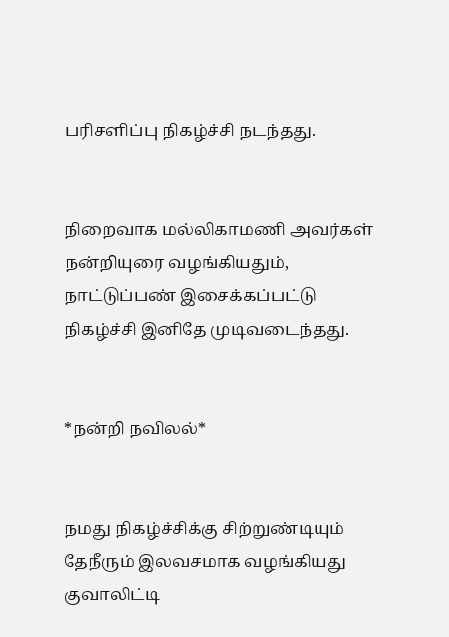பரிசளிப்பு நிகழ்ச்சி நடந்தது.


நிறைவாக மல்லிகாமணி அவர்கள் நன்றியுரை வழங்கியதும், நாட்டுப்பண் இசைக்கப்பட்டு நிகழ்ச்சி இனிதே முடிவடைந்தது.


*நன்றி நவிலல்*


நமது நிகழ்ச்சிக்கு சிற்றுண்டியும் தேநீரும் இலவசமாக வழங்கியது குவாலிட்டி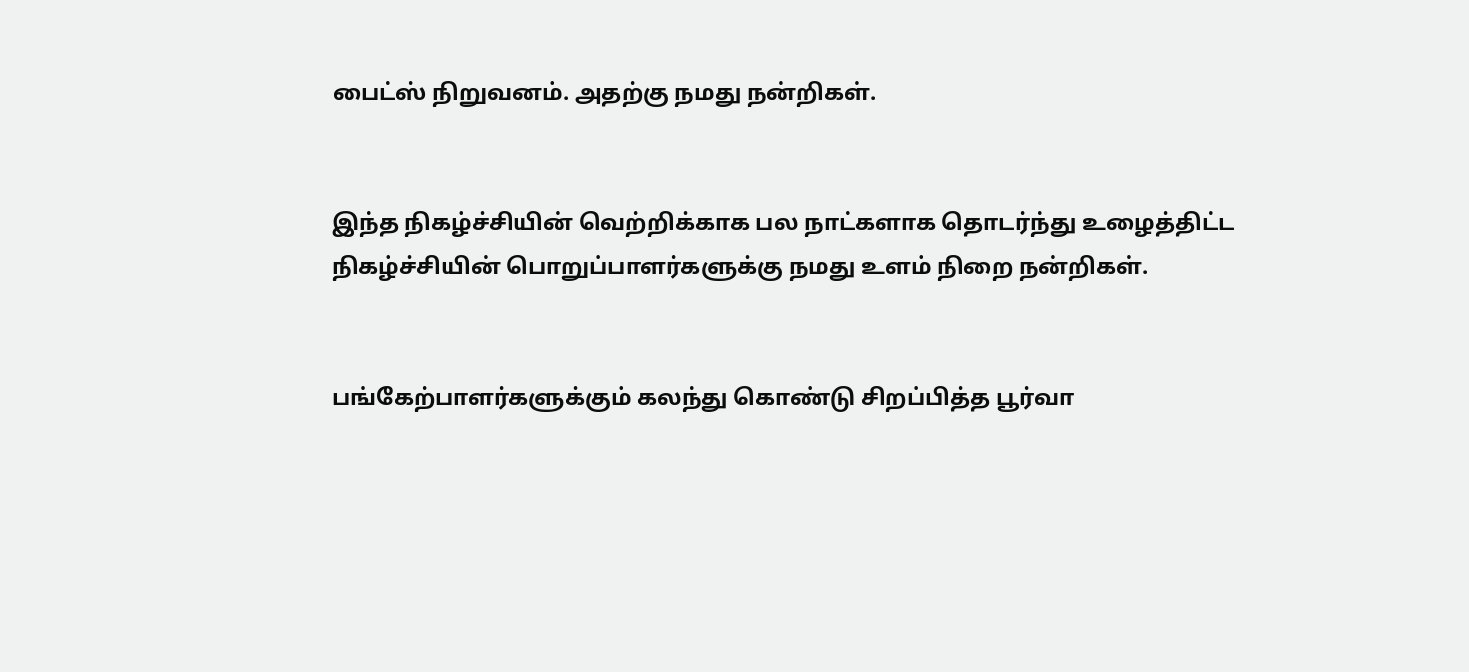பைட்ஸ் நிறுவனம். அதற்கு நமது நன்றிகள்.


இந்த நிகழ்ச்சியின் வெற்றிக்காக பல நாட்களாக தொடர்ந்து உழைத்திட்ட நிகழ்ச்சியின் பொறுப்பாளர்களுக்கு நமது உளம் நிறை நன்றிகள்.


பங்கேற்பாளர்களுக்கும் கலந்து கொண்டு சிறப்பித்த பூர்வா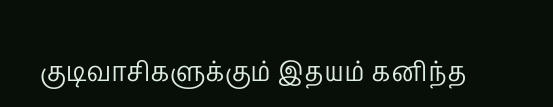குடிவாசிகளுக்கும் இதயம் கனிந்த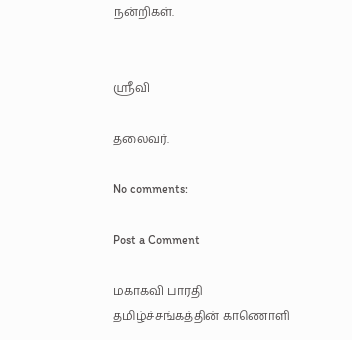நன்றிகள்.


ஶ்ரீவி

தலைவர்.

No comments:

Post a Comment

மகாகவி பாரதி தமிழ்ச்சங்கத்தின் காணொளி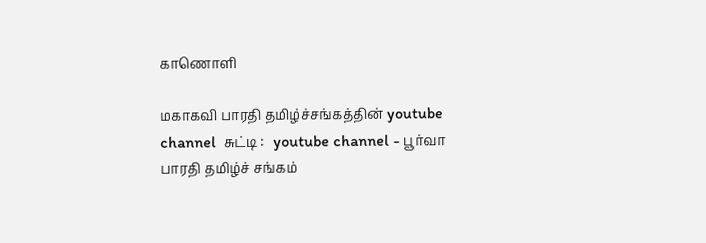காணொளி

மகாகவி பாரதி தமிழ்ச்சங்கத்தின் youtube channel  சுட்டி :   youtube channel - பூர்வா பாரதி தமிழ்ச் சங்கம்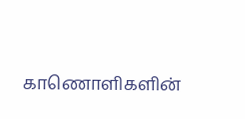காணொளிகளின்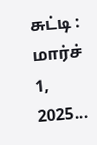சுட்டி : மார்ச் 1, 2025...